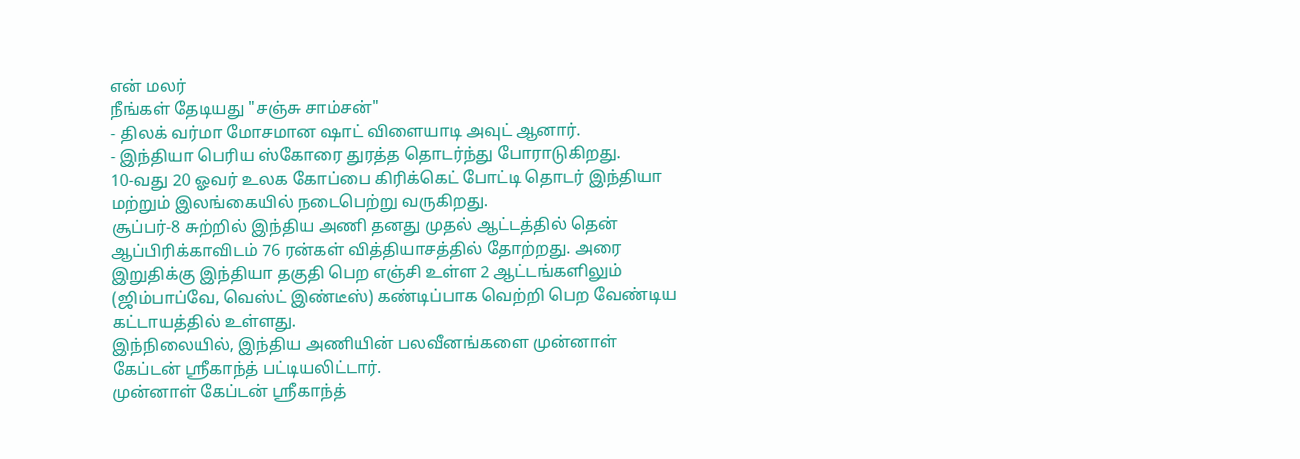என் மலர்
நீங்கள் தேடியது "சஞ்சு சாம்சன்"
- திலக் வர்மா மோசமான ஷாட் விளையாடி அவுட் ஆனார்.
- இந்தியா பெரிய ஸ்கோரை துரத்த தொடர்ந்து போராடுகிறது.
10-வது 20 ஓவர் உலக கோப்பை கிரிக்கெட் போட்டி தொடர் இந்தியா மற்றும் இலங்கையில் நடைபெற்று வருகிறது.
சூப்பர்-8 சுற்றில் இந்திய அணி தனது முதல் ஆட்டத்தில் தென் ஆப்பிரிக்காவிடம் 76 ரன்கள் வித்தியாசத்தில் தோற்றது. அரை இறுதிக்கு இந்தியா தகுதி பெற எஞ்சி உள்ள 2 ஆட்டங்களிலும் (ஜிம்பாப்வே, வெஸ்ட் இண்டீஸ்) கண்டிப்பாக வெற்றி பெற வேண்டிய கட்டாயத்தில் உள்ளது.
இந்நிலையில், இந்திய அணியின் பலவீனங்களை முன்னாள் கேப்டன் ஸ்ரீகாந்த் பட்டியலிட்டார்.
முன்னாள் கேப்டன் ஸ்ரீகாந்த்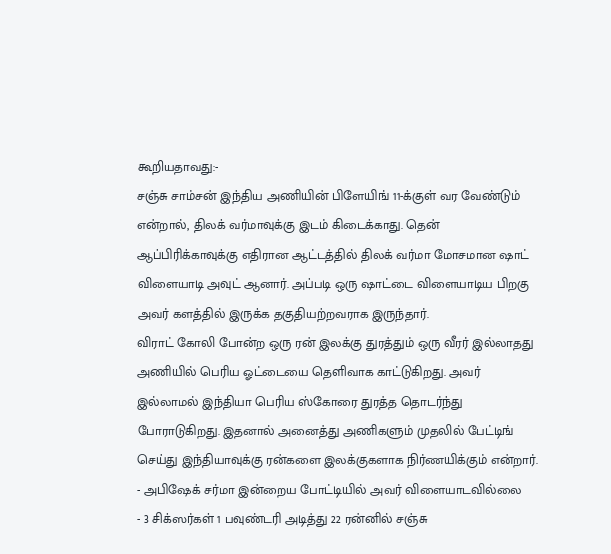கூறியதாவது:-
சஞ்சு சாம்சன் இந்திய அணியின் பிளேயிங் 11-க்குள் வர வேண்டும் என்றால், திலக் வர்மாவுக்கு இடம் கிடைக்காது. தென் ஆப்பிரிக்காவுக்கு எதிரான ஆட்டத்தில் திலக் வர்மா மோசமான ஷாட் விளையாடி அவுட் ஆனார். அப்படி ஒரு ஷாட்டை விளையாடிய பிறகு அவர் களத்தில் இருக்க தகுதியற்றவராக இருந்தார்.
விராட் கோலி போன்ற ஒரு ரன் இலக்கு துரத்தும் ஒரு வீரர் இல்லாதது அணியில் பெரிய ஓட்டையை தெளிவாக காட்டுகிறது. அவர் இல்லாமல் இந்தியா பெரிய ஸ்கோரை துரத்த தொடர்ந்து போராடுகிறது. இதனால் அனைத்து அணிகளும் முதலில் பேட்டிங் செய்து இந்தியாவுக்கு ரன்களை இலக்குகளாக நிர்ணயிக்கும் என்றார்.
- அபிஷேக் சர்மா இன்றைய போட்டியில் அவர் விளையாடவில்லை
- 3 சிக்ஸர்கள் 1 பவுண்டரி அடித்து 22 ரன்னில் சஞ்சு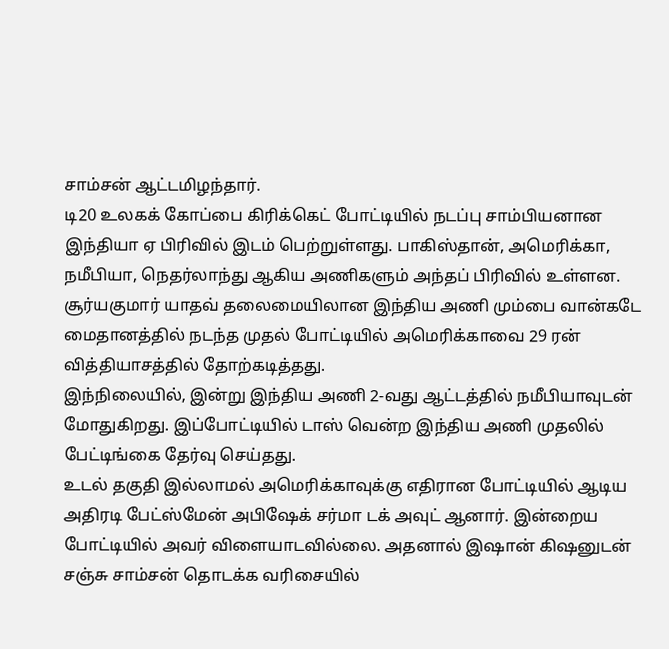சாம்சன் ஆட்டமிழந்தார்.
டி20 உலகக் கோப்பை கிரிக்கெட் போட்டியில் நடப்பு சாம்பியனான இந்தியா ஏ பிரிவில் இடம் பெற்றுள்ளது. பாகிஸ்தான், அமெரிக்கா, நமீபியா, நெதர்லாந்து ஆகிய அணிகளும் அந்தப் பிரிவில் உள்ளன.
சூர்யகுமார் யாதவ் தலைமையிலான இந்திய அணி மும்பை வான்கடே மைதானத்தில் நடந்த முதல் போட்டியில் அமெரிக்காவை 29 ரன் வித்தியாசத்தில் தோற்கடித்தது.
இந்நிலையில், இன்று இந்திய அணி 2-வது ஆட்டத்தில் நமீபியாவுடன் மோதுகிறது. இப்போட்டியில் டாஸ் வென்ற இந்திய அணி முதலில் பேட்டிங்கை தேர்வு செய்தது.
உடல் தகுதி இல்லாமல் அமெரிக்காவுக்கு எதிரான போட்டியில் ஆடிய அதிரடி பேட்ஸ்மேன் அபிஷேக் சர்மா டக் அவுட் ஆனார். இன்றைய போட்டியில் அவர் விளையாடவில்லை. அதனால் இஷான் கிஷனுடன் சஞ்சு சாம்சன் தொடக்க வரிசையில்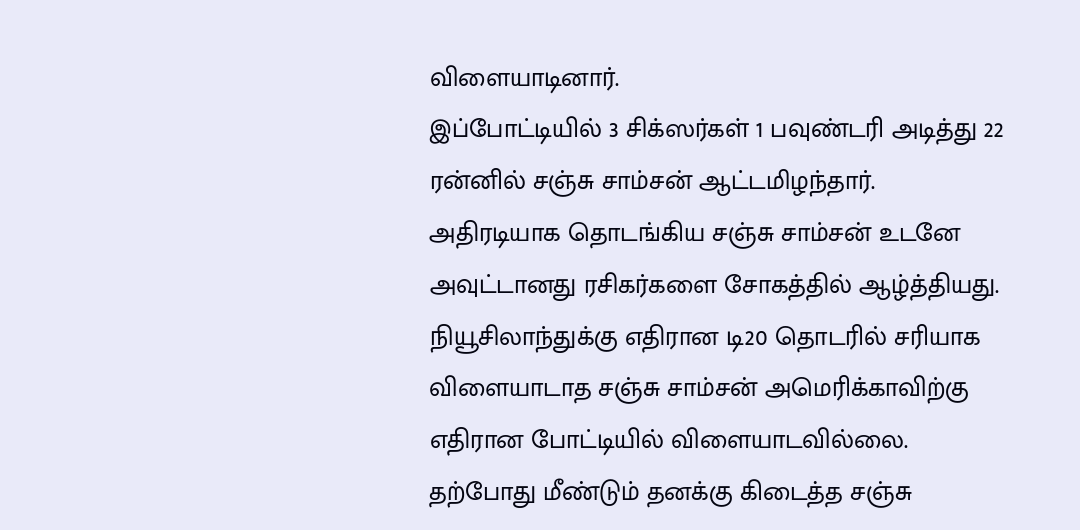விளையாடினார்.
இப்போட்டியில் 3 சிக்ஸர்கள் 1 பவுண்டரி அடித்து 22 ரன்னில் சஞ்சு சாம்சன் ஆட்டமிழந்தார். அதிரடியாக தொடங்கிய சஞ்சு சாம்சன் உடனே அவுட்டானது ரசிகர்களை சோகத்தில் ஆழ்த்தியது.
நியூசிலாந்துக்கு எதிரான டி20 தொடரில் சரியாக விளையாடாத சஞ்சு சாம்சன் அமெரிக்காவிற்கு எதிரான போட்டியில் விளையாடவில்லை. தற்போது மீண்டும் தனக்கு கிடைத்த சஞ்சு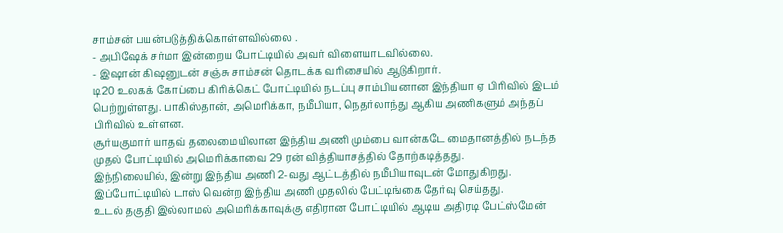சாம்சன் பயன்படுத்திக்கொள்ளவில்லை .
- அபிஷேக் சர்மா இன்றைய போட்டியில் அவர் விளையாடவில்லை.
- இஷான் கிஷனுடன் சஞ்சு சாம்சன் தொடக்க வரிசையில் ஆடுகிறார்.
டி20 உலகக் கோப்பை கிரிக்கெட் போட்டியில் நடப்பு சாம்பியனான இந்தியா ஏ பிரிவில் இடம் பெற்றுள்ளது. பாகிஸ்தான், அமெரிக்கா, நமீபியா, நெதர்லாந்து ஆகிய அணிகளும் அந்தப் பிரிவில் உள்ளன.
சூர்யகுமார் யாதவ் தலைமையிலான இந்திய அணி மும்பை வான்கடே மைதானத்தில் நடந்த முதல் போட்டியில் அமெரிக்காவை 29 ரன் வித்தியாசத்தில் தோற்கடித்தது.
இந்நிலையில், இன்று இந்திய அணி 2-வது ஆட்டத்தில் நமீபியாவுடன் மோதுகிறது. இப்போட்டியில் டாஸ் வென்ற இந்திய அணி முதலில் பேட்டிங்கை தேர்வு செய்தது.
உடல் தகுதி இல்லாமல் அமெரிக்காவுக்கு எதிரான போட்டியில் ஆடிய அதிரடி பேட்ஸ்மேன்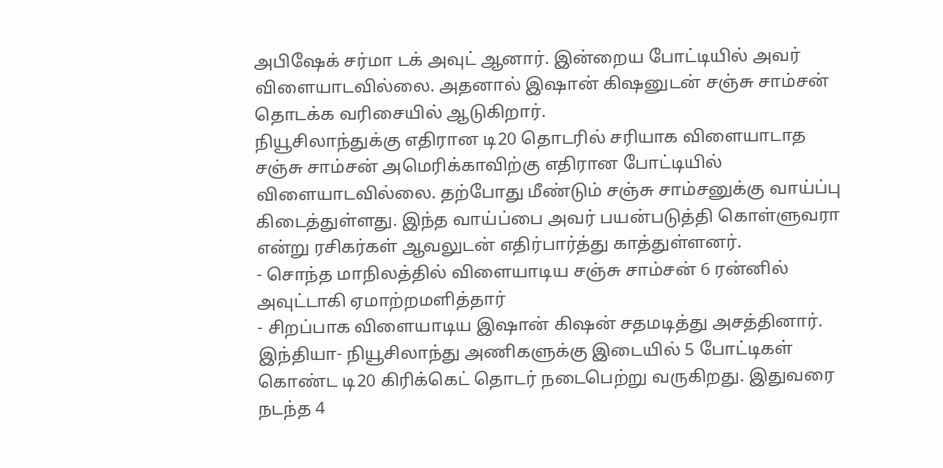அபிஷேக் சர்மா டக் அவுட் ஆனார். இன்றைய போட்டியில் அவர் விளையாடவில்லை. அதனால் இஷான் கிஷனுடன் சஞ்சு சாம்சன் தொடக்க வரிசையில் ஆடுகிறார்.
நியூசிலாந்துக்கு எதிரான டி20 தொடரில் சரியாக விளையாடாத சஞ்சு சாம்சன் அமெரிக்காவிற்கு எதிரான போட்டியில் விளையாடவில்லை. தற்போது மீண்டும் சஞ்சு சாம்சனுக்கு வாய்ப்பு கிடைத்துள்ளது. இந்த வாய்ப்பை அவர் பயன்படுத்தி கொள்ளுவரா என்று ரசிகர்கள் ஆவலுடன் எதிர்பார்த்து காத்துள்ளனர்.
- சொந்த மாநிலத்தில் விளையாடிய சஞ்சு சாம்சன் 6 ரன்னில் அவுட்டாகி ஏமாற்றமளித்தார்
- சிறப்பாக விளையாடிய இஷான் கிஷன் சதமடித்து அசத்தினார்.
இந்தியா- நியூசிலாந்து அணிகளுக்கு இடையில் 5 போட்டிகள் கொண்ட டி20 கிரிக்கெட் தொடர் நடைபெற்று வருகிறது. இதுவரை நடந்த 4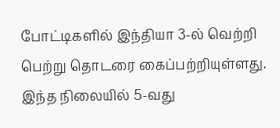போட்டிகளில் இந்தியா 3-ல் வெற்றி பெற்று தொடரை கைப்பற்றியுள்ளது.
இந்த நிலையில் 5-வது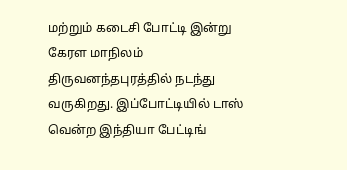மற்றும் கடைசி போட்டி இன்று கேரள மாநிலம் திருவனந்தபுரத்தில் நடந்து வருகிறது. இப்போட்டியில் டாஸ் வென்ற இந்தியா பேட்டிங்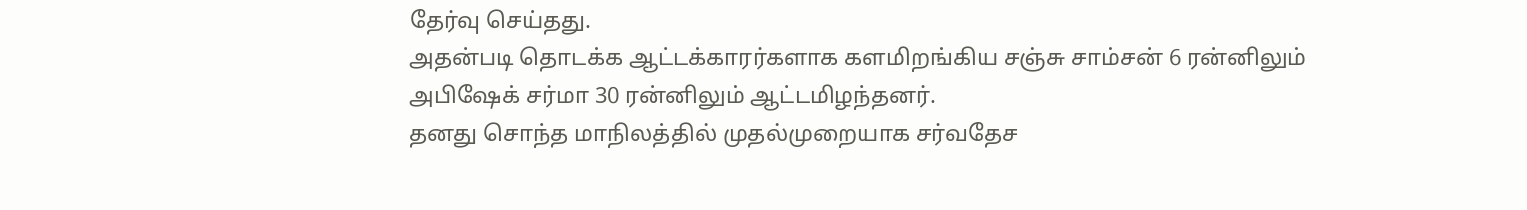தேர்வு செய்தது.
அதன்படி தொடக்க ஆட்டக்காரர்களாக களமிறங்கிய சஞ்சு சாம்சன் 6 ரன்னிலும் அபிஷேக் சர்மா 30 ரன்னிலும் ஆட்டமிழந்தனர்.
தனது சொந்த மாநிலத்தில் முதல்முறையாக சர்வதேச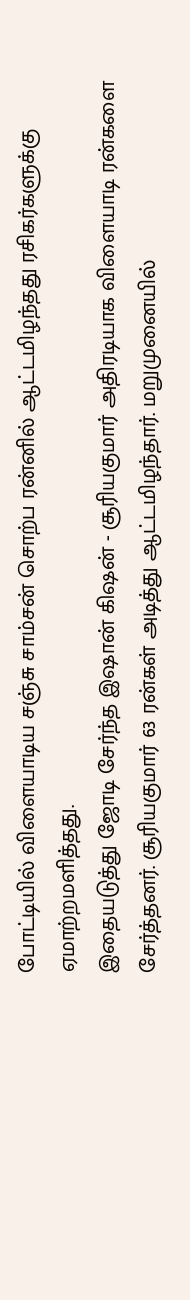போட்டியில் விளையாடிய சஞ்சு சாம்சன் சொற்ப ரன்னில் ஆட்டமிழந்தது ரசிகர்களுக்கு ஏமாற்றமளித்தது.
இதையடுத்து ஜோடி சேர்ந்த இஷான் கிஷன் - சூரியகுமார் அதிரடியாக விளையாடி ரன்களை சேர்த்தனர். சூரியகுமார் 63 ரன்கள் அடித்து ஆட்டமிழந்தார். மறுமுனையில்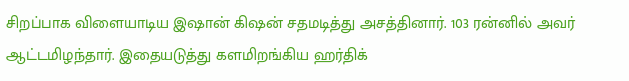சிறப்பாக விளையாடிய இஷான் கிஷன் சதமடித்து அசத்தினார். 103 ரன்னில் அவர் ஆட்டமிழந்தார். இதையடுத்து களமிறங்கிய ஹர்திக்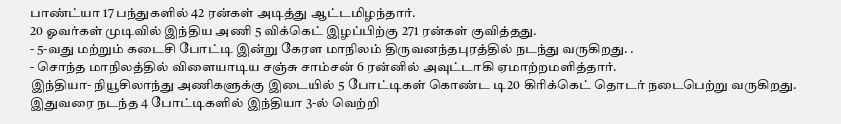பாண்ட்யா 17 பந்துகளில் 42 ரன்கள் அடித்து ஆட்டமிழந்தார்.
20 ஓவர்கள் முடிவில் இந்திய அணி 5 விக்கெட் இழப்பிற்கு 271 ரன்கள் குவித்தது.
- 5-வது மற்றும் கடைசி போட்டி இன்று கேரள மாநிலம் திருவனந்தபுரத்தில் நடந்து வருகிறது. .
- சொந்த மாநிலத்தில் விளையாடிய சஞ்சு சாம்சன் 6 ரன்னில் அவுட்டாகி ஏமாற்றமளித்தார்.
இந்தியா- நியூசிலாந்து அணிகளுக்கு இடையில் 5 போட்டிகள் கொண்ட டி20 கிரிக்கெட் தொடர் நடைபெற்று வருகிறது. இதுவரை நடந்த 4 போட்டிகளில் இந்தியா 3-ல் வெற்றி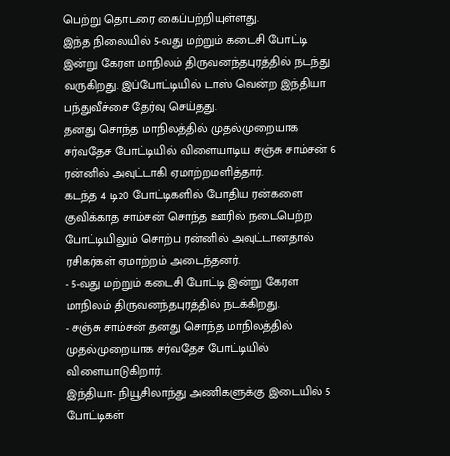பெற்று தொடரை கைப்பற்றியுள்ளது.
இந்த நிலையில் 5-வது மற்றும் கடைசி போட்டி இன்று கேரள மாநிலம் திருவனந்தபுரத்தில் நடந்து வருகிறது. இப்போட்டியில் டாஸ் வென்ற இந்தியா பந்துவீச்சை தேர்வு செய்தது.
தனது சொந்த மாநிலத்தில் முதல்முறையாக சர்வதேச போட்டியில் விளையாடிய சஞ்சு சாம்சன் 6 ரன்னில் அவுட்டாகி ஏமாற்றமளித்தார்.
கடந்த 4 டி20 போட்டிகளில் போதிய ரன்களை குவிக்காத சாம்சன் சொந்த ஊரில் நடைபெற்ற போட்டியிலும் சொற்ப ரன்னில் அவுட்டானதால் ரசிகர்கள் ஏமாற்றம் அடைந்தனர்.
- 5-வது மற்றும் கடைசி போட்டி இன்று கேரள மாநிலம் திருவனந்தபுரத்தில் நடக்கிறது.
- சஞ்சு சாம்சன் தனது சொந்த மாநிலத்தில் முதல்முறையாக சர்வதேச போட்டியில் விளையாடுகிறார்.
இந்தியா- நியூசிலாந்து அணிகளுக்கு இடையில் 5 போட்டிகள்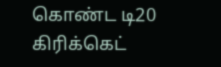கொண்ட டி20 கிரிக்கெட்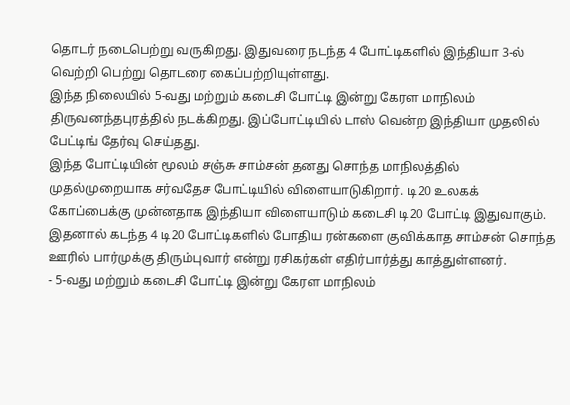தொடர் நடைபெற்று வருகிறது. இதுவரை நடந்த 4 போட்டிகளில் இந்தியா 3-ல் வெற்றி பெற்று தொடரை கைப்பற்றியுள்ளது.
இந்த நிலையில் 5-வது மற்றும் கடைசி போட்டி இன்று கேரள மாநிலம் திருவனந்தபுரத்தில் நடக்கிறது. இப்போட்டியில் டாஸ் வென்ற இந்தியா முதலில் பேட்டிங் தேர்வு செய்தது.
இந்த போட்டியின் மூலம் சஞ்சு சாம்சன் தனது சொந்த மாநிலத்தில் முதல்முறையாக சர்வதேச போட்டியில் விளையாடுகிறார். டி20 உலகக் கோப்பைக்கு முன்னதாக இந்தியா விளையாடும் கடைசி டி20 போட்டி இதுவாகும். இதனால் கடந்த 4 டி20 போட்டிகளில் போதிய ரன்களை குவிக்காத சாம்சன் சொந்த ஊரில் பார்முக்கு திரும்புவார் என்று ரசிகர்கள் எதிர்பார்த்து காத்துள்ளனர்.
- 5-வது மற்றும் கடைசி போட்டி இன்று கேரள மாநிலம்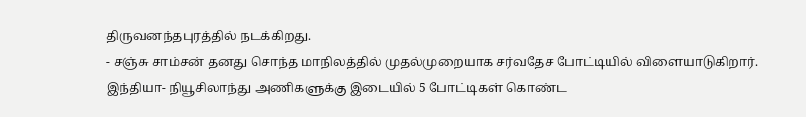திருவனந்தபுரத்தில் நடக்கிறது.
- சஞ்சு சாம்சன் தனது சொந்த மாநிலத்தில் முதல்முறையாக சர்வதேச போட்டியில் விளையாடுகிறார்.
இந்தியா- நியூசிலாந்து அணிகளுக்கு இடையில் 5 போட்டிகள் கொண்ட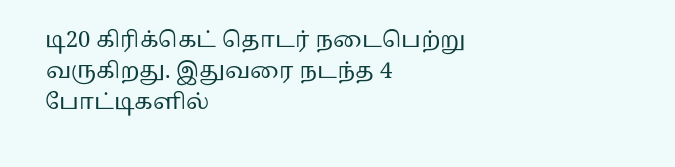டி20 கிரிக்கெட் தொடர் நடைபெற்று வருகிறது. இதுவரை நடந்த 4 போட்டிகளில்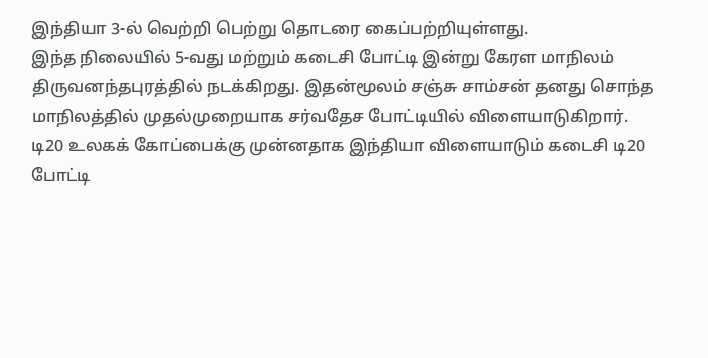இந்தியா 3-ல் வெற்றி பெற்று தொடரை கைப்பற்றியுள்ளது.
இந்த நிலையில் 5-வது மற்றும் கடைசி போட்டி இன்று கேரள மாநிலம் திருவனந்தபுரத்தில் நடக்கிறது. இதன்மூலம் சஞ்சு சாம்சன் தனது சொந்த மாநிலத்தில் முதல்முறையாக சர்வதேச போட்டியில் விளையாடுகிறார்.
டி20 உலகக் கோப்பைக்கு முன்னதாக இந்தியா விளையாடும் கடைசி டி20 போட்டி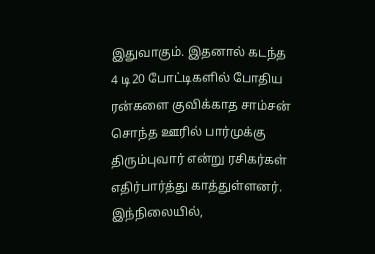இதுவாகும். இதனால் கடந்த 4 டி20 போட்டிகளில் போதிய ரன்களை குவிக்காத சாம்சன் சொந்த ஊரில் பார்முக்கு திரும்புவார் என்று ரசிகர்கள் எதிர்பார்த்து காத்துள்ளனர்.
இந்நிலையில்,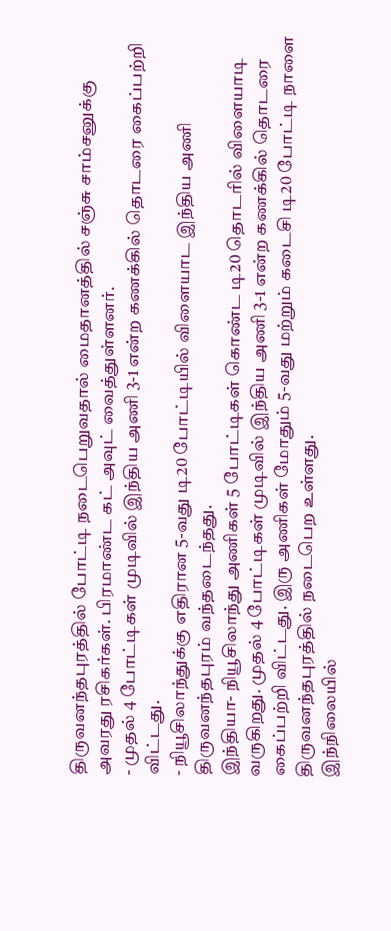திருவனந்தபுரத்தில் போட்டி நடைபெறுவதால் மைதானத்தில் சஞ்சு சாம்சனுக்கு அவரது ரசிகர்கள். பிரமாண்ட கட் அவுட் வைத்துள்ளனர்.
- முதல் 4 போட்டிகள் முடிவில் இந்திய அணி 3-1 என்ற கணக்கில் தொடரை கைப்பற்றி விட்டது.
- நியூசிலாந்துக்கு எதிரான 5-வது டி20 போட்டியில் விளையாட இந்திய அணி திருவனந்தபுரம் வந்தடைந்தது.
இந்தியா- நியூசிலாந்து அணிகள் 5 போட்டிகள் கொண்ட டி20 தொடரில் விளையாடி வருகிறது. முதல் 4 போட்டிகள் முடிவில் இந்திய அணி 3-1 என்ற கணக்கில் தொடரை கைப்பற்றி விட்டது. இரு அணிகள் மோதும் 5-வது மற்றும் கடைசி டி20 போட்டி நாளை திருவனந்தபுரத்தில் நடைபெற உள்ளது.
இந்நிலையில்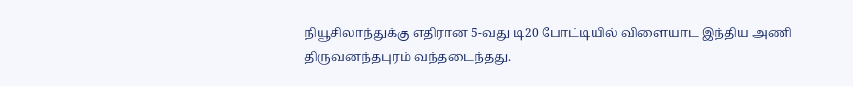நியூசிலாந்துக்கு எதிரான 5-வது டி20 போட்டியில் விளையாட இந்திய அணி திருவனந்தபுரம் வந்தடைந்தது.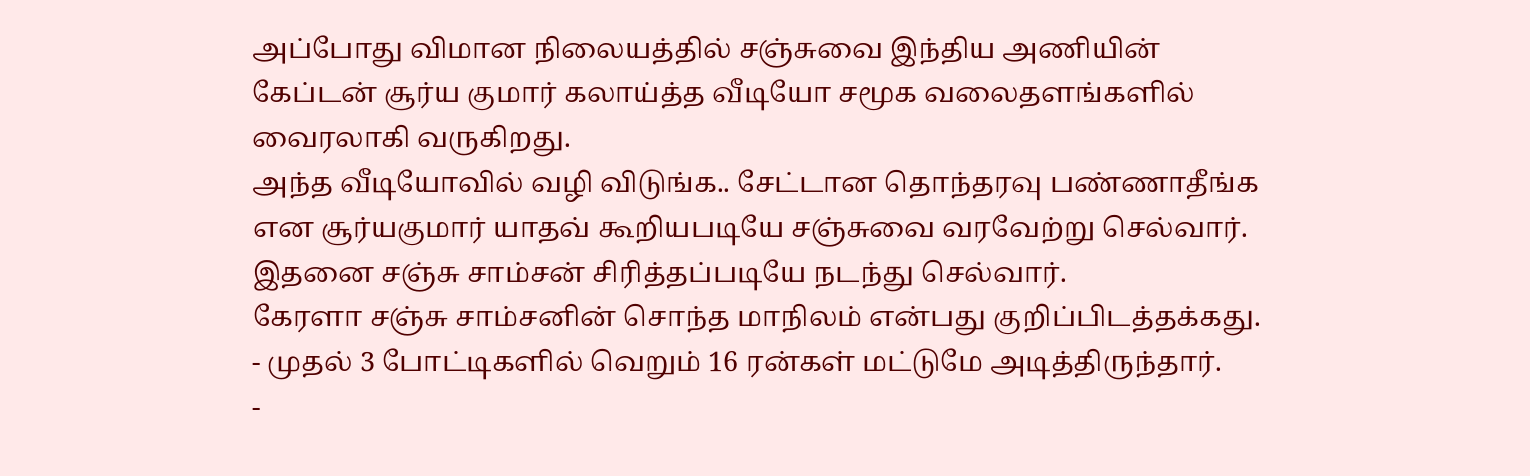அப்போது விமான நிலையத்தில் சஞ்சுவை இந்திய அணியின் கேப்டன் சூர்ய குமார் கலாய்த்த வீடியோ சமூக வலைதளங்களில் வைரலாகி வருகிறது.
அந்த வீடியோவில் வழி விடுங்க.. சேட்டான தொந்தரவு பண்ணாதீங்க என சூர்யகுமார் யாதவ் கூறியபடியே சஞ்சுவை வரவேற்று செல்வார். இதனை சஞ்சு சாம்சன் சிரித்தப்படியே நடந்து செல்வார்.
கேரளா சஞ்சு சாம்சனின் சொந்த மாநிலம் என்பது குறிப்பிடத்தக்கது.
- முதல் 3 போட்டிகளில் வெறும் 16 ரன்கள் மட்டுமே அடித்திருந்தார்.
-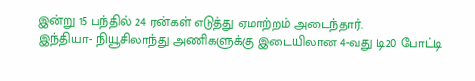இன்று 15 பந்தில் 24 ரன்கள் எடுத்து ஏமாற்றம் அடைந்தார்.
இந்தியா- நியூசிலாந்து அணிகளுக்கு இடையிலான 4-வது டி20 போட்டி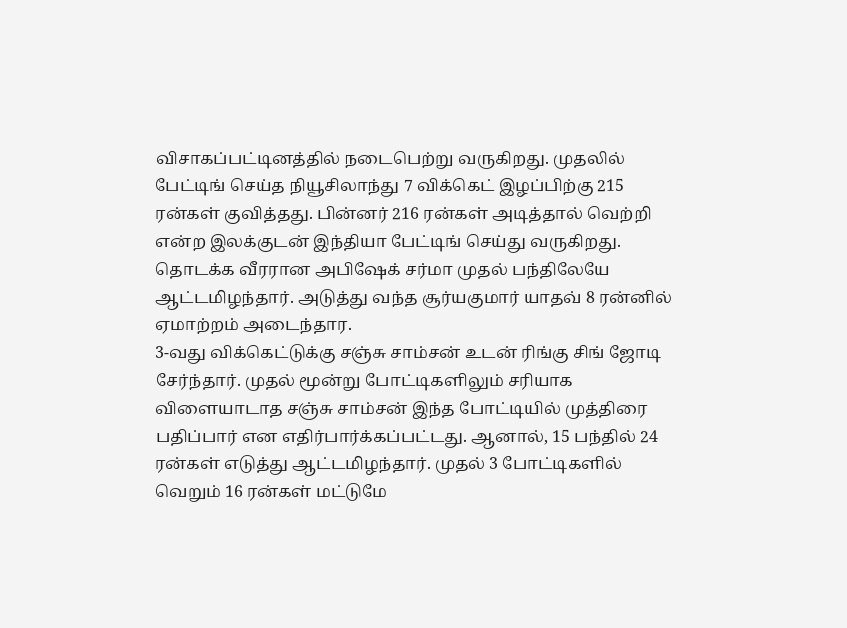விசாகப்பட்டினத்தில் நடைபெற்று வருகிறது. முதலில் பேட்டிங் செய்த நியூசிலாந்து 7 விக்கெட் இழப்பிற்கு 215 ரன்கள் குவித்தது. பின்னர் 216 ரன்கள் அடித்தால் வெற்றி என்ற இலக்குடன் இந்தியா பேட்டிங் செய்து வருகிறது.
தொடக்க வீரரான அபிஷேக் சர்மா முதல் பந்திலேயே ஆட்டமிழந்தார். அடுத்து வந்த சூர்யகுமார் யாதவ் 8 ரன்னில் ஏமாற்றம் அடைந்தார.
3-வது விக்கெட்டுக்கு சஞ்சு சாம்சன் உடன் ரிங்கு சிங் ஜோடி சேர்ந்தார். முதல் மூன்று போட்டிகளிலும் சரியாக விளையாடாத சஞ்சு சாம்சன் இந்த போட்டியில் முத்திரை பதிப்பார் என எதிர்பார்க்கப்பட்டது. ஆனால், 15 பந்தில் 24 ரன்கள் எடுத்து ஆட்டமிழந்தார். முதல் 3 போட்டிகளில் வெறும் 16 ரன்கள் மட்டுமே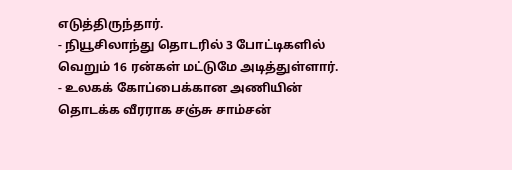எடுத்திருந்தார்.
- நியூசிலாந்து தொடரில் 3 போட்டிகளில் வெறும் 16 ரன்கள் மட்டுமே அடித்துள்ளார்.
- உலகக் கோப்பைக்கான அணியின் தொடக்க வீரராக சஞ்சு சாம்சன்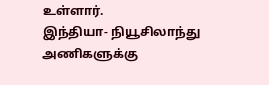உள்ளார்.
இந்தியா- நியூசிலாந்து அணிகளுக்கு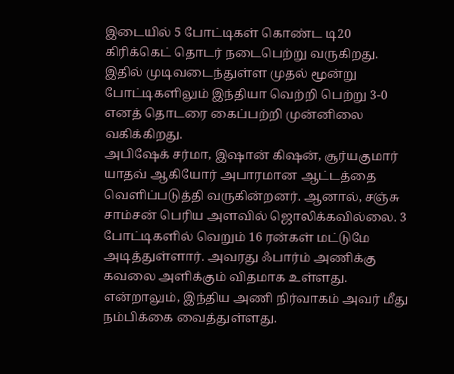இடையில் 5 போட்டிகள் கொண்ட டி20 கிரிக்கெட் தொடர் நடைபெற்று வருகிறது. இதில் முடிவடைந்துள்ள முதல் மூன்று போட்டிகளிலும் இந்தியா வெற்றி பெற்று 3-0 எனத் தொடரை கைப்பற்றி முன்னிலை வகிக்கிறது.
அபிஷேக் சர்மா, இஷான் கிஷன், சூர்யகுமார் யாதவ் ஆகியோர் அபாரமான ஆட்டத்தை வெளிப்படுத்தி வருகின்றனர். ஆனால், சஞ்சு சாம்சன் பெரிய அளவில் ஜொலிக்கவில்லை. 3 போட்டிகளில் வெறும் 16 ரன்கள் மட்டுமே அடித்துள்ளார். அவரது ஃபார்ம் அணிக்கு கவலை அளிக்கும் விதமாக உள்ளது. என்றாலும், இந்திய அணி நிர்வாகம் அவர் மீது நம்பிக்கை வைத்துள்ளது.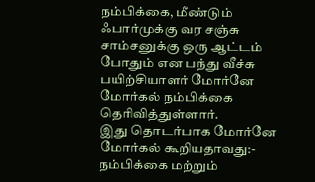நம்பிக்கை, மீண்டும் ஃபார்முக்கு வர சஞ்சு சாம்சனுக்கு ஒரு ஆட்டம் போதும் என பந்து வீச்சு பயிற்சியாளர் மோர்னே மோர்கல் நம்பிக்கை தெரிவித்துள்ளார்.
இது தொடர்பாக மோர்னே மோர்கல் கூறியதாவது:-
நம்பிக்கை மற்றும்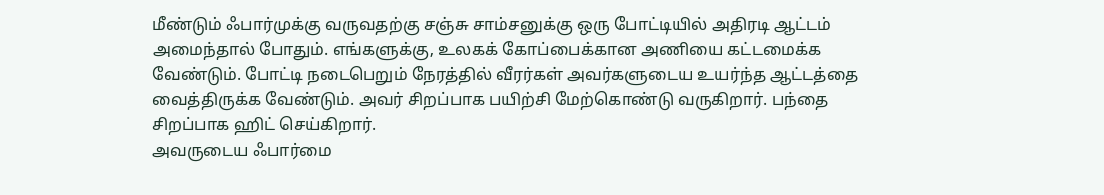மீண்டும் ஃபார்முக்கு வருவதற்கு சஞ்சு சாம்சனுக்கு ஒரு போட்டியில் அதிரடி ஆட்டம் அமைந்தால் போதும். எங்களுக்கு, உலகக் கோப்பைக்கான அணியை கட்டமைக்க வேண்டும். போட்டி நடைபெறும் நேரத்தில் வீரர்கள் அவர்களுடைய உயர்ந்த ஆட்டத்தை வைத்திருக்க வேண்டும். அவர் சிறப்பாக பயிற்சி மேற்கொண்டு வருகிறார். பந்தை சிறப்பாக ஹிட் செய்கிறார்.
அவருடைய ஃபார்மை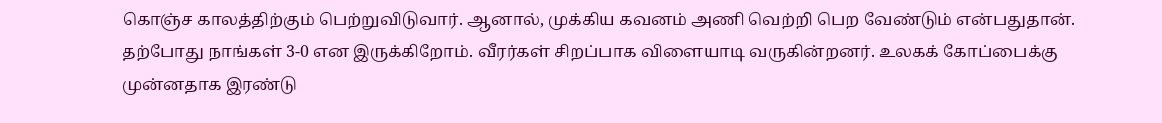கொஞ்ச காலத்திற்கும் பெற்றுவிடுவார். ஆனால், முக்கிய கவனம் அணி வெற்றி பெற வேண்டும் என்பதுதான். தற்போது நாங்கள் 3-0 என இருக்கிறோம். வீரர்கள் சிறப்பாக விளையாடி வருகின்றனர். உலகக் கோப்பைக்கு முன்னதாக இரண்டு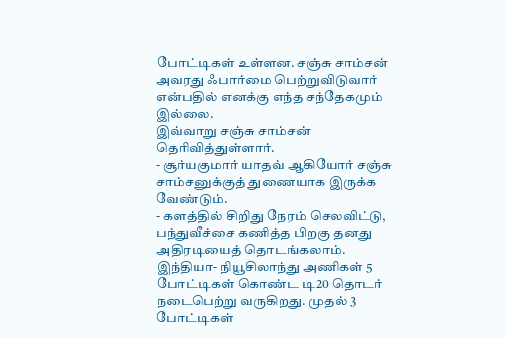போட்டிகள் உள்ளன. சஞ்சு சாம்சன் அவரது ஃபார்மை பெற்றுவிடுவார் என்பதில் எனக்கு எந்த சந்தேகமும் இல்லை.
இவ்வாறு சஞ்சு சாம்சன் தெரிவித்துள்ளார்.
- சூர்யகுமார் யாதவ் ஆகியோர் சஞ்சு சாம்சனுக்குத் துணையாக இருக்க வேண்டும்.
- களத்தில் சிறிது நேரம் செலவிட்டு, பந்துவீச்சை கணித்த பிறகு தனது அதிரடியைத் தொடங்கலாம்.
இந்தியா- நியூசிலாந்து அணிகள் 5 போட்டிகள் கொண்ட டி20 தொடர் நடைபெற்று வருகிறது. முதல் 3 போட்டிகள்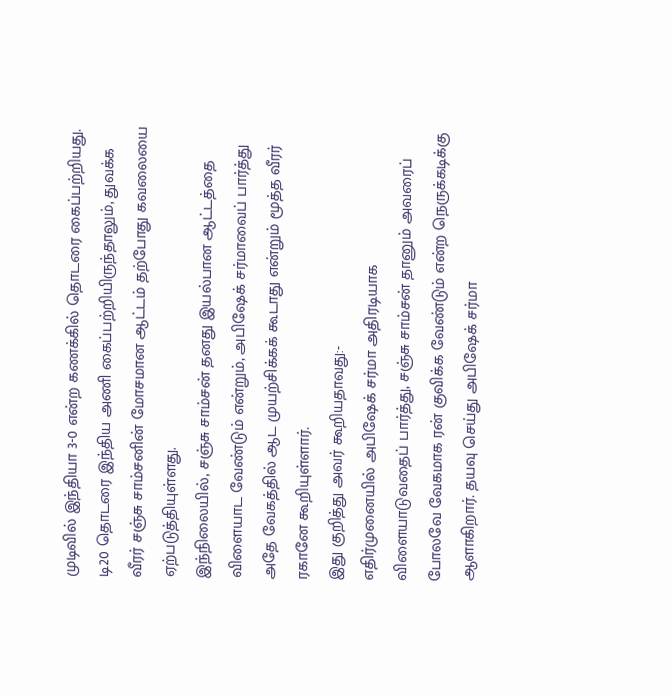முடிவில் இந்தியா 3-0 என்ற கணக்கில் தொடரை கைப்பற்றியது.
டி20 தொடரை இந்திய அணி கைப்பற்றியிருந்தாலும், துவக்க வீரர் சஞ்சு சாம்சனின் மோசமான ஆட்டம் தற்போது கவலையை ஏற்படுத்தியுள்ளது.
இந்நிலையில், சஞ்சு சாம்சன் தனது இயல்பான ஆட்டத்தை விளையாட வேண்டும் என்றும், அபிஷேக் சர்மாவைப் பார்த்து அதே வேகத்தில் ஆட முயற்சிக்கக் கூடாது என்றும் மூத்த வீரர் ரகானே கூறியுள்ளார்.
இது குறித்து அவர் கூறியதாவது:-
எதிர்முனையில் அபிஷேக் சர்மா அதிரடியாக விளையாடுவதைப் பார்த்து, சஞ்சு சாம்சன் தானும் அவரைப் போலவே வேகமாக ரன் குவிக்க வேண்டும் என்ற நெருக்கடிக்கு ஆளாகிறார். தயவு செய்து அபிஷேக் சர்மா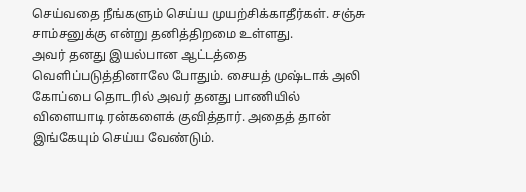செய்வதை நீங்களும் செய்ய முயற்சிக்காதீர்கள். சஞ்சு சாம்சனுக்கு என்று தனித்திறமை உள்ளது.
அவர் தனது இயல்பான ஆட்டத்தை வெளிப்படுத்தினாலே போதும். சையத் முஷ்டாக் அலி கோப்பை தொடரில் அவர் தனது பாணியில் விளையாடி ரன்களைக் குவித்தார். அதைத் தான் இங்கேயும் செய்ய வேண்டும்.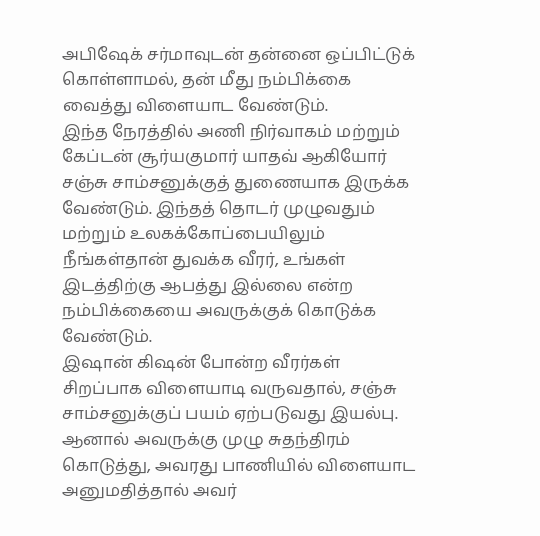அபிஷேக் சர்மாவுடன் தன்னை ஒப்பிட்டுக் கொள்ளாமல், தன் மீது நம்பிக்கை வைத்து விளையாட வேண்டும்.
இந்த நேரத்தில் அணி நிர்வாகம் மற்றும் கேப்டன் சூர்யகுமார் யாதவ் ஆகியோர் சஞ்சு சாம்சனுக்குத் துணையாக இருக்க வேண்டும். இந்தத் தொடர் முழுவதும் மற்றும் உலகக்கோப்பையிலும் நீங்கள்தான் துவக்க வீரர், உங்கள் இடத்திற்கு ஆபத்து இல்லை என்ற நம்பிக்கையை அவருக்குக் கொடுக்க வேண்டும்.
இஷான் கிஷன் போன்ற வீரர்கள் சிறப்பாக விளையாடி வருவதால், சஞ்சு சாம்சனுக்குப் பயம் ஏற்படுவது இயல்பு. ஆனால் அவருக்கு முழு சுதந்திரம் கொடுத்து, அவரது பாணியில் விளையாட அனுமதித்தால் அவர்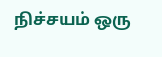நிச்சயம் ஒரு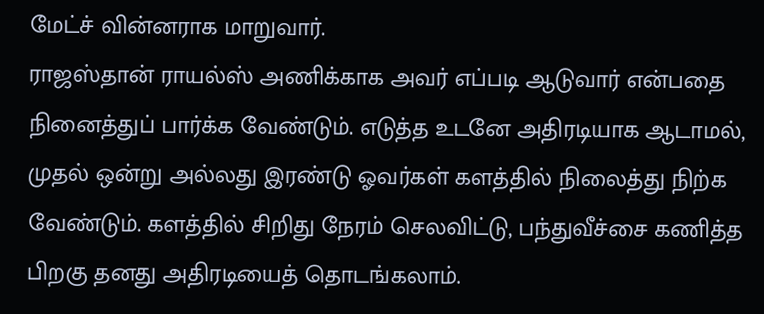மேட்ச் வின்னராக மாறுவார்.
ராஜஸ்தான் ராயல்ஸ் அணிக்காக அவர் எப்படி ஆடுவார் என்பதை நினைத்துப் பார்க்க வேண்டும். எடுத்த உடனே அதிரடியாக ஆடாமல், முதல் ஒன்று அல்லது இரண்டு ஓவர்கள் களத்தில் நிலைத்து நிற்க வேண்டும். களத்தில் சிறிது நேரம் செலவிட்டு, பந்துவீச்சை கணித்த பிறகு தனது அதிரடியைத் தொடங்கலாம்.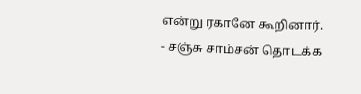என்று ரகானே கூறினார்.
- சஞ்சு சாம்சன் தொடக்க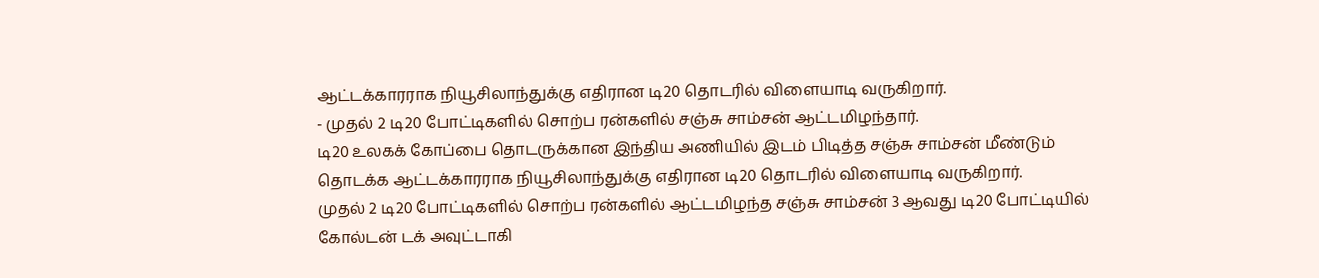ஆட்டக்காரராக நியூசிலாந்துக்கு எதிரான டி20 தொடரில் விளையாடி வருகிறார்.
- முதல் 2 டி20 போட்டிகளில் சொற்ப ரன்களில் சஞ்சு சாம்சன் ஆட்டமிழந்தார்.
டி20 உலகக் கோப்பை தொடருக்கான இந்திய அணியில் இடம் பிடித்த சஞ்சு சாம்சன் மீண்டும் தொடக்க ஆட்டக்காரராக நியூசிலாந்துக்கு எதிரான டி20 தொடரில் விளையாடி வருகிறார்.
முதல் 2 டி20 போட்டிகளில் சொற்ப ரன்களில் ஆட்டமிழந்த சஞ்சு சாம்சன் 3 ஆவது டி20 போட்டியில் கோல்டன் டக் அவுட்டாகி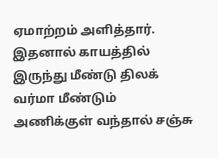ஏமாற்றம் அளித்தார்.
இதனால் காயத்தில் இருந்து மீண்டு திலக் வர்மா மீண்டும் அணிக்குள் வந்தால் சஞ்சு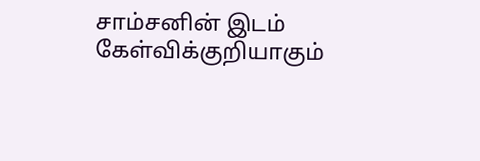சாம்சனின் இடம் கேள்விக்குறியாகும்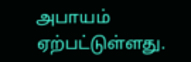அபாயம் ஏற்பட்டுள்ளது.